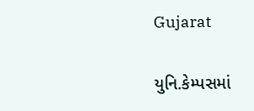Gujarat

યુનિ.કેમ્પસમાં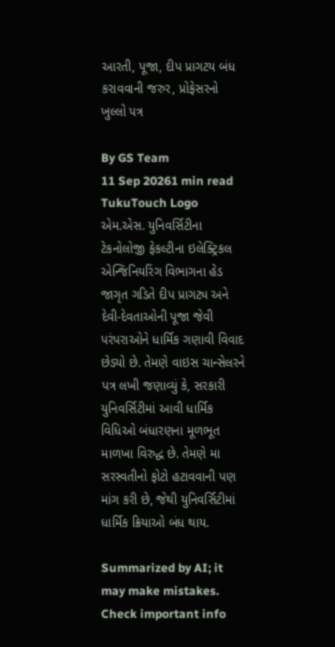આરતી, પૂજા, દીપ પ્રાગટય બંધ કરાવવાની જરુર, પ્રોફેસરનો ખુલ્લો પત્ર

By GS Team
11 Sep 20261 min read
TukuTouch Logo
એમ.એસ. યુનિવર્સિટીના ટેકનોલોજી ફેકલ્ટીના ઇલેક્ટ્રિકલ એન્જિનિયરિંગ વિભાગના હેડ જાગૃત ગડિતે દીપ પ્રાગટ્ય અને દેવી-દેવતાઓની પૂજા જેવી પરંપરાઓને ધાર્મિક ગણાવી વિવાદ છેડ્યો છે. તેમણે વાઇસ ચાન્સેલરને પત્ર લખી જણાવ્યું કે, સરકારી યુનિવર્સિટીમાં આવી ધાર્મિક વિધિઓ બંધારણના મૂળભૂત માળખા વિરુદ્ધ છે. તેમણે મા સરસ્વતીનો ફોટો હટાવવાની પણ માંગ કરી છે, જેથી યુનિવર્સિટીમાં ધાર્મિક ક્રિયાઓ બંધ થાય.

Summarized by AI; it may make mistakes. Check important info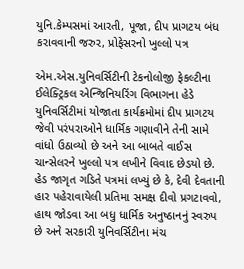યુનિ.કેમ્પસમાં આરતી, પૂજા, દીપ પ્રાગટય બંધ કરાવવાની જરુર, પ્રોફેસરનો ખુલ્લો પત્ર

એમ.એસ.યુનિવર્સિટીની ટેકનોલોજી ફેકલ્ટીના ઈલેક્ટ્રિકલ એન્જિનિયરિંગ વિભાગના હેડે યુનિવર્સિટીમાં યોજાતા કાર્યક્રમોમાં દીપ પ્રાગટય જેવી પરંપરાઓને ધાર્મિક ગણાવીને તેની સામે વાંધો ઉઠાવ્યો છે અને આ બાબતે વાઈસ ચાન્સેલરને ખુલ્લો પત્ર લખીને વિવાદ છેડયો છે.
હેડ જાગૃત ગડિતે પત્રમાં લખ્યું છે કે, દેવી દેવતાની હાર પહેરાવાયેલી પ્રતિમા સમક્ષ દીવો પ્રગટાવવો, હાથ જોડવા આ બધુ ધાર્મિક અનુષ્ઠાનનું સ્વરુપ છે અને સરકારી યુનિવર્સિટીના મંચ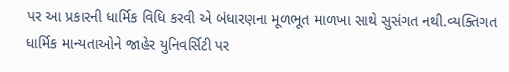પર આ પ્રકારની ધાર્મિક વિધિ કરવી એ બંધારણના મૂળભૂત માળખા સાથે સુસંગત નથી.વ્યક્તિગત ધાર્મિક માન્યતાઓને જાહેર યુનિવર્સિટી પર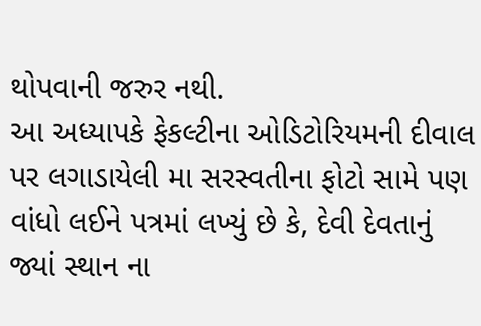થોપવાની જરુર નથી.
આ અધ્યાપકે ફેકલ્ટીના ઓડિટોરિયમની દીવાલ પર લગાડાયેલી મા સરસ્વતીના ફોટો સામે પણ વાંધો લઈને પત્રમાં લખ્યું છે કે, દેવી દેવતાનું જ્યાં સ્થાન ના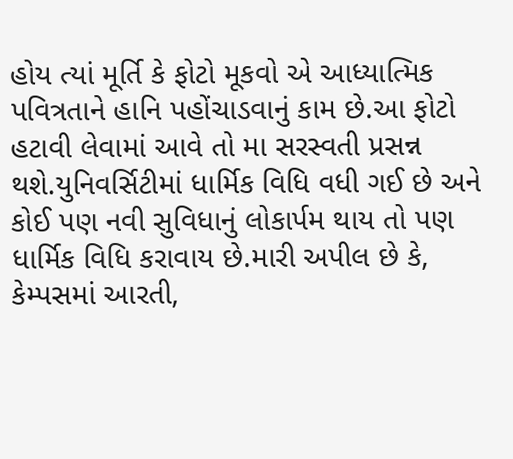હોય ત્યાં મૂર્તિ કે ફોટો મૂકવો એ આધ્યાત્મિક પવિત્રતાને હાનિ પહોંચાડવાનું કામ છે.આ ફોટો હટાવી લેવામાં આવે તો મા સરસ્વતી પ્રસન્ન થશે.યુનિવર્સિટીમાં ધાર્મિક વિધિ વધી ગઈ છે અને કોઈ પણ નવી સુવિધાનું લોકાર્પમ થાય તો પણ ધાર્મિક વિધિ કરાવાય છે.મારી અપીલ છે કે, કેમ્પસમાં આરતી,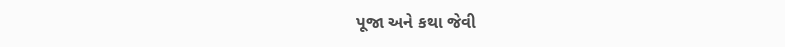પૂજા અને કથા જેવી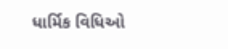ધાર્મિક વિધિઓ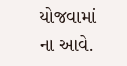યોજવામાં ના આવે.